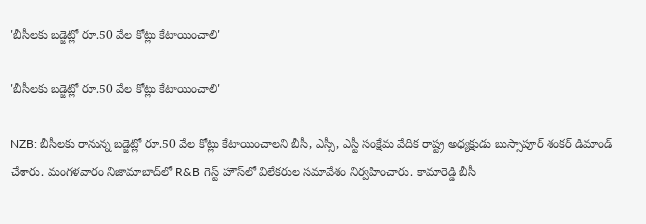'బీసీలకు బడ్జెట్లో రూ.50 వేల కోట్లు కేటాయించాలి'

'బీసీలకు బడ్జెట్లో రూ.50 వేల కోట్లు కేటాయించాలి'

NZB: బీసీలకు రానున్న బడ్జెట్లో రూ.50 వేల కోట్లు కేటాయించాలని బీసీ, ఎస్సీ, ఎస్టీ సంక్షేమ వేదిక రాష్ట్ర అధ్యక్షుడు బుస్సాపూర్ శంకర్ డిమాండ్ చేశారు. మంగళవారం నిజామాబాద్‌లో R&B గెస్ట్ హౌస్‌లో విలేకరుల సమావేశం నిర్వహించారు. కామారెడ్డి బీసీ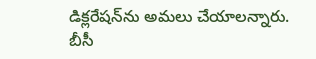డిక్లరేషన్‌ను అమలు చేయాలన్నారు. బీసీ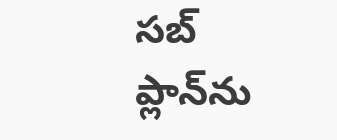సబ్ ప్లాన్‌ను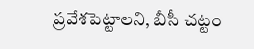ప్రవేశపెట్టాలని, బీసీ చట్టం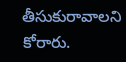తీసుకురావాలని కోరారు.